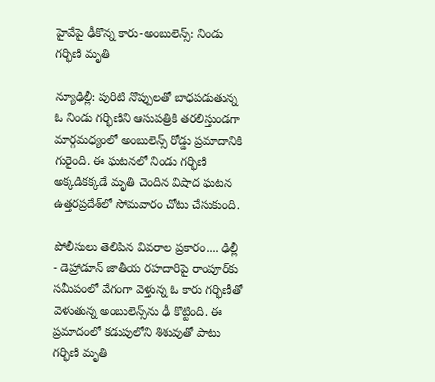హైవేపై ఢీకొన్న కారు-అంబులెన్స్: నిండు గర్భిణి మృతి

న్యూఢిల్లీ: పురిటి నొప్పులతో బాధపడుతున్న ఓ నిండు గర్భిణిని ఆసుపత్రికి తరలిస్తుండగా మార్గమధ్యంలో అంబులెన్స్ రోడ్డు ప్రమాదానికి గురైంది. ఈ ఘటనలో నిండు గర్భిణి అక్కడికక్కడే మృతి చెందిన విషాద ఘటన ఉత్తరప్రదేశ్‌లో సోమవారం చోటు చేసుకుంది.

పోలీసులు తెలిపిన వివరాల ప్రకారం.... ఢిల్లీ - డెహ్రాడూన్ జాతీయ రహదారిపై రాంపూర్‌కు సమీపంలో వేగంగా వెళ్తున్న ఓ కారు గర్భిణీతో వెళుతున్న అంబులెన్స్‌ను ఢీ కొట్టింది. ఈ ప్రమాదంలో కడుపులోని శిశువుతో పాటు గర్భిణి మృతి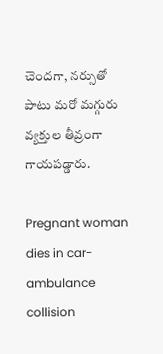చెందగా, నర్సుతో పాటు మరో మగ్గురు వ్యక్తుల తీవ్రంగా గాయపడ్డారు.

Pregnant woman dies in car-ambulance collision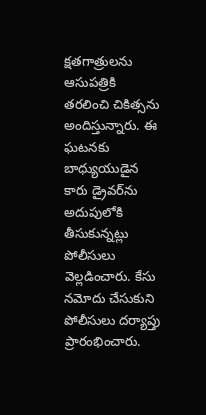క్షతగాత్రులను ఆసుపత్రికి తరలించి చికిత్సను అందిస్తున్నారు. ఈ ఘటనకు బాధ్యుయుడైన కారు డ్రైవర్‌ను అదుపులోకి తీసుకున్నట్లు పోలీసులు వెల్లడించారు. కేసు నమోదు చేసుకుని పోలీసులు దర్యాప్తు ప్రారంభించారు.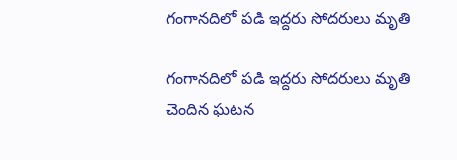గంగానదిలో పడి ఇద్దరు సోదరులు మృతి

గంగానదిలో పడి ఇద్దరు సోదరులు మృతి చెందిన ఘటన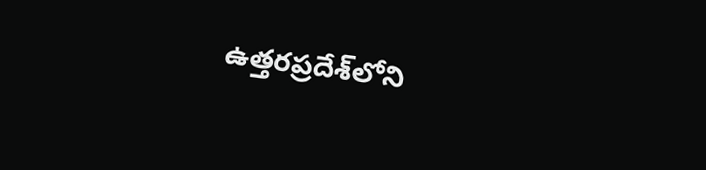ఉత్తరప్రదేశ్‌లోని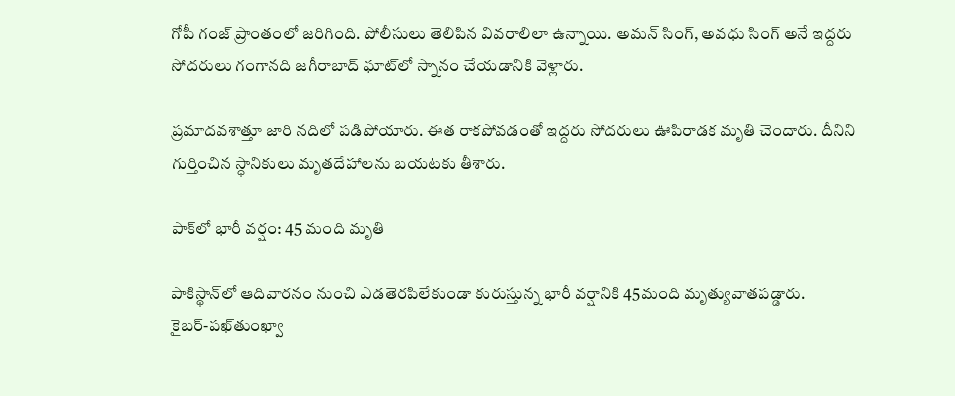గోపీ గంజ్ ప్రాంతంలో జరిగింది. పోలీసులు తెలిపిన వివరాలిలా ఉన్నాయి. అమన్ సింగ్, అవధు సింగ్ అనే ఇద్దరు సోదరులు గంగానది జగీరాబాద్ ఘాట్‌లో స్నానం చేయడానికి వెళ్లారు.

ప్రమాదవశాత్తూ జారి నదిలో పడిపోయారు. ఈత రాకపోవడంతో ఇద్దరు సోదరులు ఊపిరాడక మృతి చెందారు. దీనిని గుర్తించిన స్ధానికులు మృతదేహాలను బయటకు తీశారు.

పాక్‌లో భారీ వర్షం: 45 మంది మృతి

పాకిస్థాన్‌లో ఆదివారనం నుంచి ఎడతెరపిలేకుండా కురుస్తున్న భారీ వర్షానికి 45మంది మృత్యువాతపడ్డారు. కైబర్‌-పఖ్‌తుంఖ్వా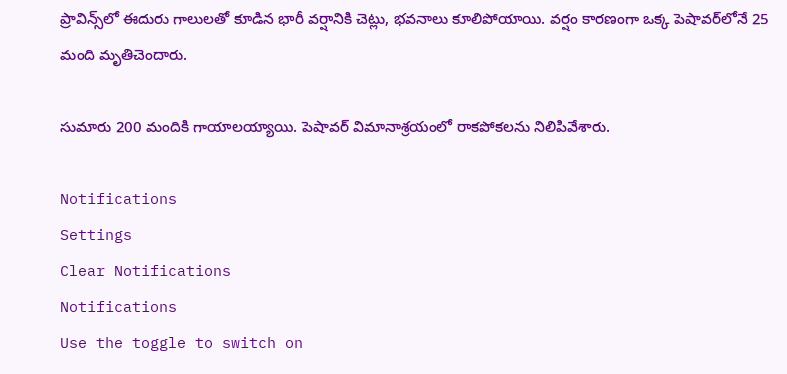ప్రావిన్స్‌లో ఈదురు గాలులతో కూడిన భారీ వర్షానికి చెట్లు, భవనాలు కూలిపోయాయి. వర్షం కారణంగా ఒక్క పెషావర్‌లోనే 25 మంది మృతిచెందారు.

సుమారు 200 మందికి గాయాలయ్యాయి. పెషావర్‌ విమానాశ్రయంలో రాకపోకలను నిలిపివేశారు.

Notifications
Settings
Clear Notifications
Notifications
Use the toggle to switch on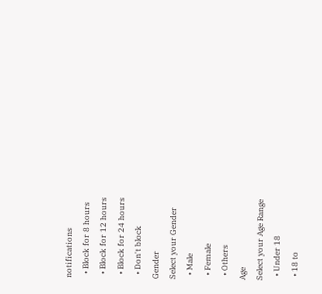notifications
  • Block for 8 hours
  • Block for 12 hours
  • Block for 24 hours
  • Don't block
Gender
Select your Gender
  • Male
  • Female
  • Others
Age
Select your Age Range
  • Under 18
  • 18 to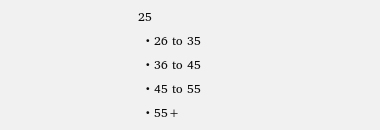25
  • 26 to 35
  • 36 to 45
  • 45 to 55
  • 55+